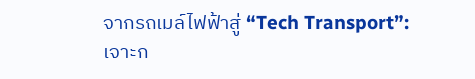จากรถเมล์ไฟฟ้าสู่ “Tech Transport”: เจาะก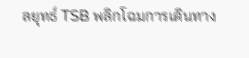ลยุทธ์ TSB พลิกโฉมการเดินทาง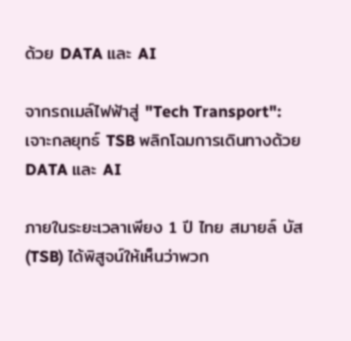ด้วย DATA และ AI

จากรถเมล์ไฟฟ้าสู่ "Tech Transport": เจาะกลยุทธ์ TSB พลิกโฉมการเดินทางด้วย DATA และ AI

ภายในระยะเวลาเพียง 1 ปี ไทย สมายล์ บัส (TSB) ได้พิสูจน์ให้เห็นว่าพวก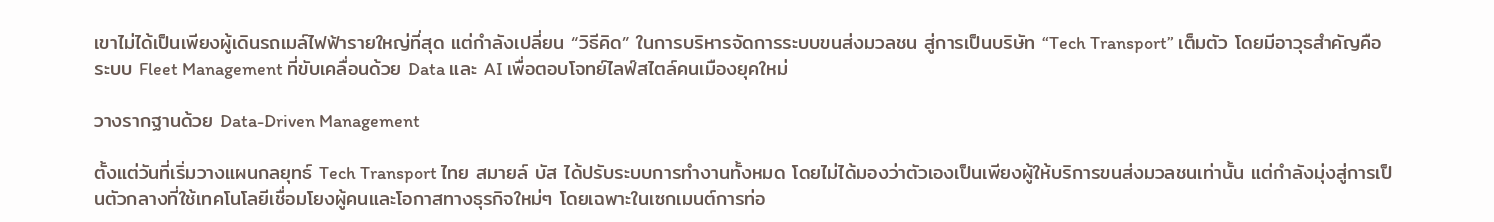เขาไม่ได้เป็นเพียงผู้เดินรถเมล์ไฟฟ้ารายใหญ่ที่สุด แต่กำลังเปลี่ยน “วิธีคิด” ในการบริหารจัดการระบบขนส่งมวลชน สู่การเป็นบริษัท “Tech Transport” เต็มตัว โดยมีอาวุธสำคัญคือระบบ Fleet Management ที่ขับเคลื่อนด้วย Data และ AI เพื่อตอบโจทย์ไลฟ์สไตล์คนเมืองยุคใหม่

วางรากฐานด้วย Data-Driven Management

ตั้งแต่วันที่เริ่มวางแผนกลยุทธ์ Tech Transport ไทย สมายล์ บัส ได้ปรับระบบการทำงานทั้งหมด โดยไม่ได้มองว่าตัวเองเป็นเพียงผู้ให้บริการขนส่งมวลชนเท่านั้น แต่กำลังมุ่งสู่การเป็นตัวกลางที่ใช้เทคโนโลยีเชื่อมโยงผู้คนและโอกาสทางธุรกิจใหม่ๆ โดยเฉพาะในเซกเมนต์การท่อ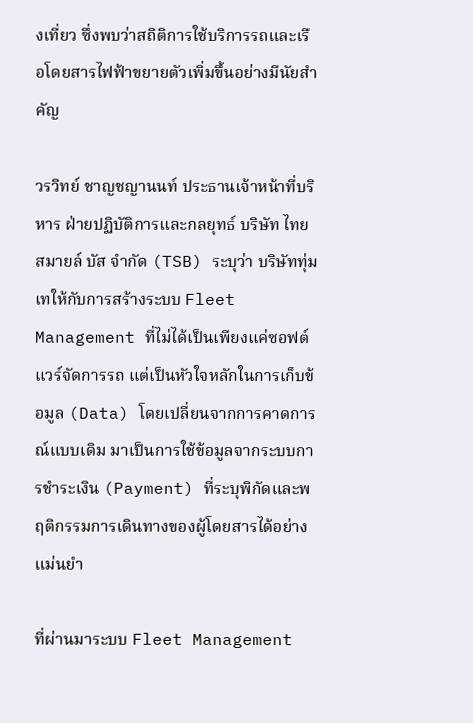งเที่ยว ซึ่งพบว่าสถิติการใช้บริการรถและเรือโดยสารไฟฟ้าขยายตัวเพิ่มขึ้นอย่างมีนัยสำคัญ

วรวิทย์ ชาญชญานนท์ ประธานเจ้าหน้าที่บริหาร ฝ่ายปฏิบัติการและกลยุทธ์ บริษัท ไทย สมายล์ บัส จำกัด (TSB) ระบุว่า บริษัททุ่มเทให้กับการสร้างระบบ Fleet Management ที่ไม่ได้เป็นเพียงแค่ซอฟต์แวร์จัดการรถ แต่เป็นหัวใจหลักในการเก็บข้อมูล (Data) โดยเปลี่ยนจากการคาดการณ์แบบเดิม มาเป็นการใช้ข้อมูลจากระบบการชำระเงิน (Payment) ที่ระบุพิกัดและพฤติกรรมการเดินทางของผู้โดยสารได้อย่างแม่นยำ

ที่ผ่านมาระบบ Fleet Management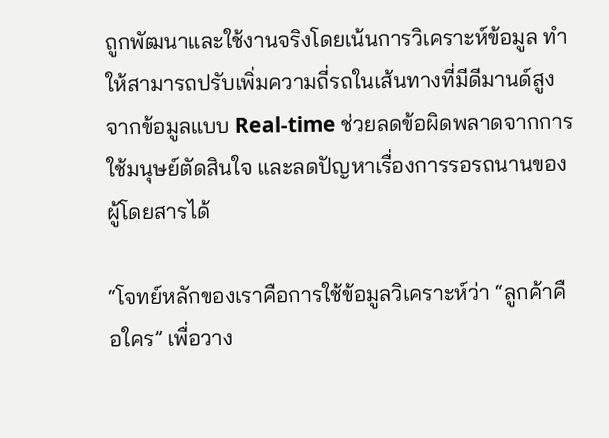ถูกพัฒนาและใช้งานจริงโดยเน้นการวิเคราะห์ข้อมูล ทำให้สามารถปรับเพิ่มความถี่รถในเส้นทางที่มีดีมานด์สูงจากข้อมูลแบบ Real-time ช่วยลดข้อผิดพลาดจากการใช้มนุษย์ตัดสินใจ และลดปัญหาเรื่องการรอรถนานของผู้โดยสารได้

“โจทย์หลักของเราคือการใช้ข้อมูลวิเคราะห์ว่า “ลูกค้าคือใคร” เพื่อวาง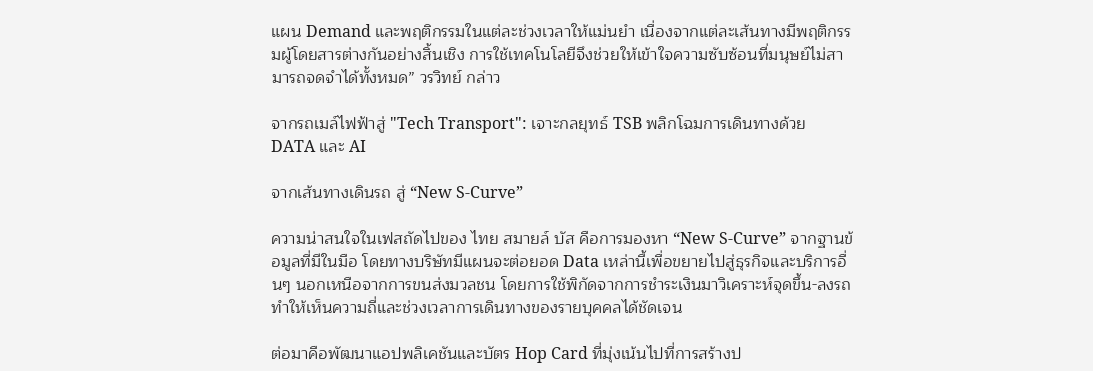แผน Demand และพฤติกรรมในแต่ละช่วงเวลาให้แม่นยำ เนื่องจากแต่ละเส้นทางมีพฤติกรรมผู้โดยสารต่างกันอย่างสิ้นเชิง การใช้เทคโนโลยีจึงช่วยให้เข้าใจความซับซ้อนที่มนุษย์ไม่สามารถจดจำได้ทั้งหมด” วรวิทย์ กล่าว

จากรถเมล์ไฟฟ้าสู่ "Tech Transport": เจาะกลยุทธ์ TSB พลิกโฉมการเดินทางด้วย DATA และ AI

จากเส้นทางเดินรถ สู่ “New S-Curve”

ความน่าสนใจในเฟสถัดไปของ ไทย สมายล์ บัส คือการมองหา “New S-Curve” จากฐานข้อมูลที่มีในมือ โดยทางบริษัทมีแผนจะต่อยอด Data เหล่านี้เพื่อขยายไปสู่ธุรกิจและบริการอื่นๆ นอกเหนือจากการขนส่งมวลชน โดยการใช้พิกัดจากการชำระเงินมาวิเคราะห์จุดขึ้น-ลงรถ ทำให้เห็นความถี่และช่วงเวลาการเดินทางของรายบุคคลได้ชัดเจน

ต่อมาคือพัฒนาแอปพลิเคชันและบัตร Hop Card ที่มุ่งเน้นไปที่การสร้างป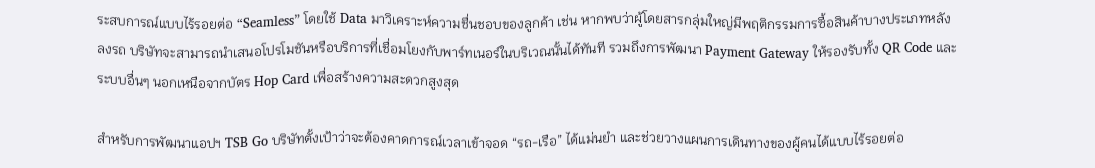ระสบการณ์แบบไร้รอยต่อ “Seamless” โดยใช้ Data มาวิเคราะห์ความชื่นชอบของลูกค้า เช่น หากพบว่าผู้โดยสารกลุ่มใหญ่มีพฤติกรรมการซื้อสินค้าบางประเภทหลังลงรถ บริษัทจะสามารถนำเสนอโปรโมชันหรือบริการที่เชื่อมโยงกับพาร์ทเนอร์ในบริเวณนั้นได้ทันที รวมถึงการพัฒนา Payment Gateway ให้รองรับทั้ง QR Code และระบบอื่นๆ นอกเหนือจากบัตร Hop Card เพื่อสร้างความสะดวกสูงสุด

สำหรับการพัฒนาแอปฯ TSB Go บริษัทตั้งเป้าว่าจะต้องคาดการณ์เวลาเข้าจอด “รถ-เรือ” ได้แม่นยำ และช่วยวางแผนการเดินทางของผู้คนได้แบบไร้รอยต่อ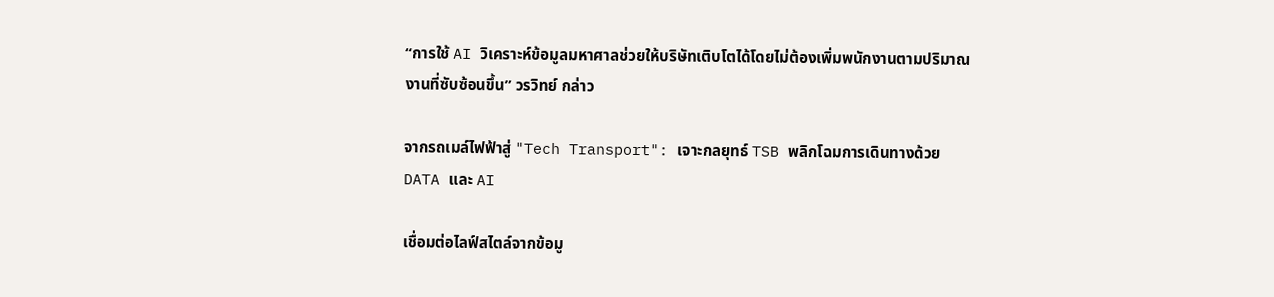“การใช้ AI วิเคราะห์ข้อมูลมหาศาลช่วยให้บริษัทเติบโตได้โดยไม่ต้องเพิ่มพนักงานตามปริมาณงานที่ซับซ้อนขึ้น” วรวิทย์ กล่าว

จากรถเมล์ไฟฟ้าสู่ "Tech Transport": เจาะกลยุทธ์ TSB พลิกโฉมการเดินทางด้วย DATA และ AI

เชื่อมต่อไลฟ์สไตล์จากข้อมู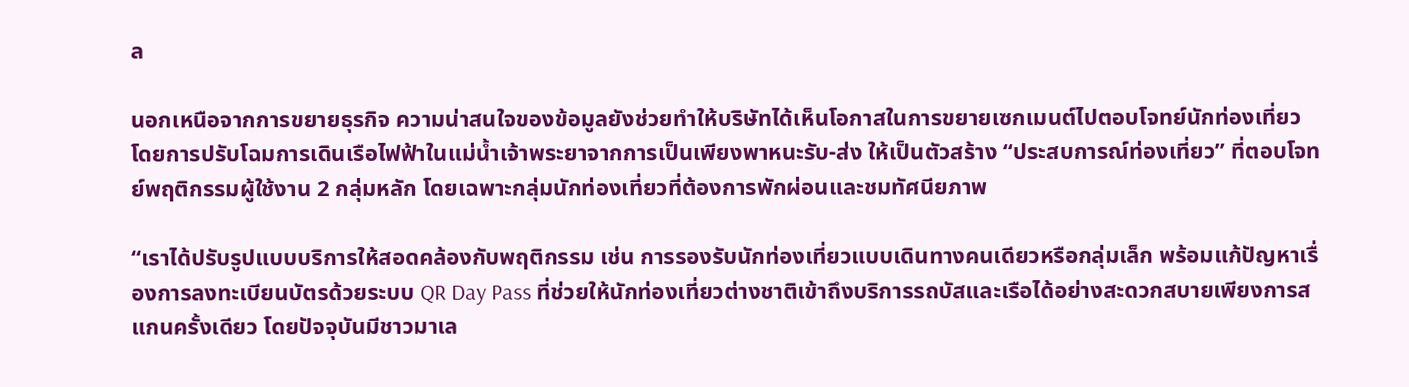ล

นอกเหนือจากการขยายธุรกิจ ความน่าสนใจของข้อมูลยังช่วยทำให้บริษัทได้เห็นโอกาสในการขยายเซกเมนต์ไปตอบโจทย์นักท่องเที่ยว โดยการปรับโฉมการเดินเรือไฟฟ้าในแม่น้ำเจ้าพระยาจากการเป็นเพียงพาหนะรับ-ส่ง ให้เป็นตัวสร้าง “ประสบการณ์ท่องเที่ยว” ที่ตอบโจทย์พฤติกรรมผู้ใช้งาน 2 กลุ่มหลัก โดยเฉพาะกลุ่มนักท่องเที่ยวที่ต้องการพักผ่อนและชมทัศนียภาพ

“เราได้ปรับรูปแบบบริการให้สอดคล้องกับพฤติกรรม เช่น การรองรับนักท่องเที่ยวแบบเดินทางคนเดียวหรือกลุ่มเล็ก พร้อมแก้ปัญหาเรื่องการลงทะเบียนบัตรด้วยระบบ QR Day Pass ที่ช่วยให้นักท่องเที่ยวต่างชาติเข้าถึงบริการรถบัสและเรือได้อย่างสะดวกสบายเพียงการสแกนครั้งเดียว โดยปัจจุบันมีชาวมาเล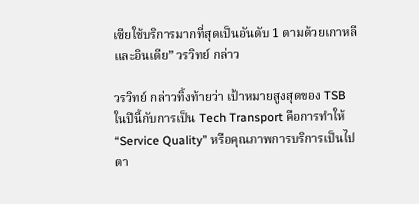เซียใช้บริการมากที่สุดเป็นอันดับ 1 ตามด้วยเกาหลี และอินเดีย” วรวิทย์ กล่าว

วรวิทย์ กล่าวทิ้งท้ายว่า เป้าหมายสูงสุดของ TSB ในปีนี้กับการเป็น Tech Transport คือการทำให้ “Service Quality” หรือคุณภาพการบริการเป็นไปตา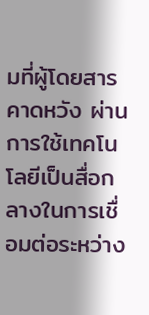มที่ผู้โดยสารคาดหวัง ผ่านการใช้เทคโนโลยีเป็นสื่อกลางในการเชื่อมต่อระหว่าง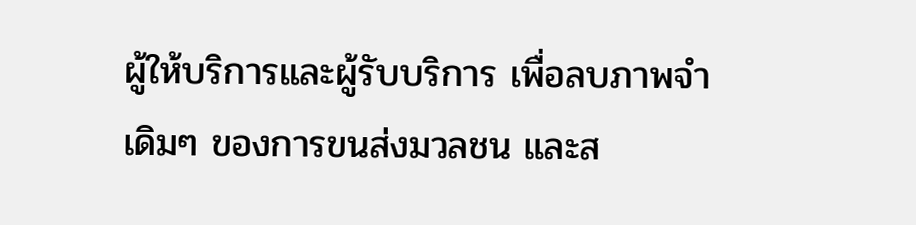ผู้ให้บริการและผู้รับบริการ เพื่อลบภาพจำเดิมๆ ของการขนส่งมวลชน และส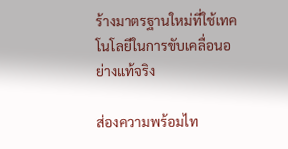ร้างมาตรฐานใหม่ที่ใช้เทคโนโลยีในการขับเคลื่อนอย่างแท้จริง

ส่องความพร้อมไท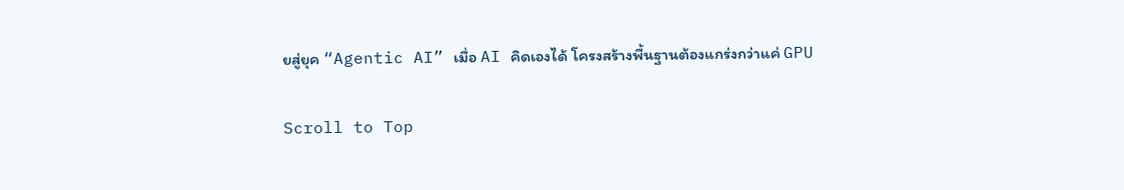ยสู่ยุค “Agentic AI” เมื่อ AI คิดเองได้ โครงสร้างพื้นฐานต้องแกร่งกว่าแค่ GPU

Scroll to Top